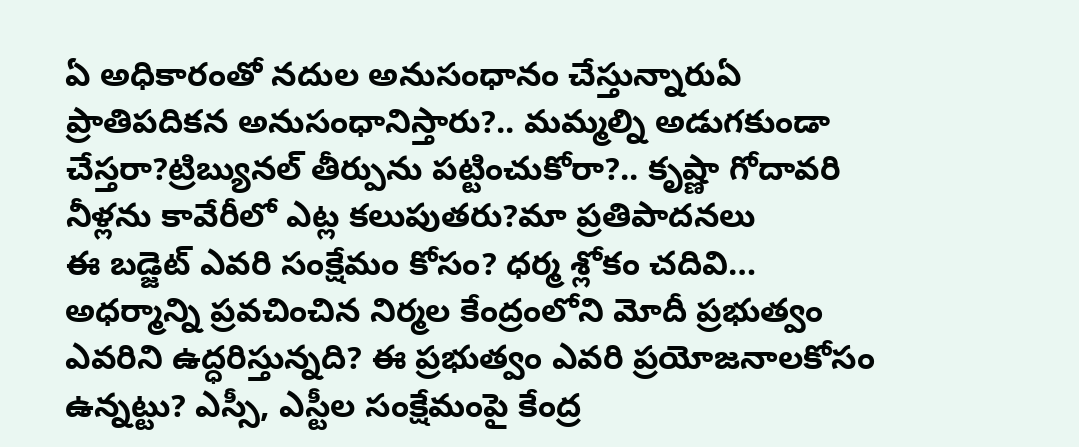ఏ అధికారంతో నదుల అనుసంధానం చేస్తున్నారుఏ ప్రాతిపదికన అనుసంధానిస్తారు?.. మమ్మల్ని అడుగకుండా చేస్తరా?ట్రిబ్యునల్ తీర్పును పట్టించుకోరా?.. కృష్ణా గోదావరి నీళ్లను కావేరీలో ఎట్ల కలుపుతరు?మా ప్రతిపాదనలు
ఈ బడ్జెట్ ఎవరి సంక్షేమం కోసం? ధర్మ శ్లోకం చదివి… అధర్మాన్ని ప్రవచించిన నిర్మల కేంద్రంలోని మోదీ ప్రభుత్వం ఎవరిని ఉద్ధరిస్తున్నది? ఈ ప్రభుత్వం ఎవరి ప్రయోజనాలకోసం ఉన్నట్టు? ఎస్సీ, ఎస్టీల సంక్షేమంపై కేంద్ర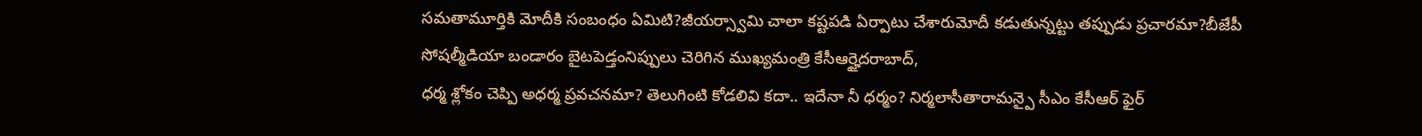సమతామూర్తికి మోదీకి సంబంధం ఏమిటి?జీయర్స్వామి చాలా కష్టపడి ఏర్పాటు చేశారుమోదీ కడుతున్నట్టు తప్పుడు ప్రచారమా?బీజేపీ సోషల్మీడియా బండారం బైటపెడ్తంనిప్పులు చెరిగిన ముఖ్యమంత్రి కేసీఆర్హైదరాబాద్,
ధర్మ శ్లోకం చెప్పి అధర్మ ప్రవచనమా? తెలుగింటి కోడలివి కదా.. ఇదేనా నీ ధర్మం? నిర్మలాసీతారామన్పై సీఎం కేసీఆర్ ఫైర్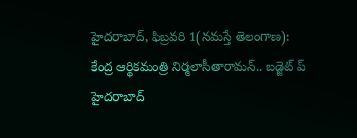హైదరాబాద్, ఫిబ్రవరి 1(నమస్తే తెలంగాణ): కేంద్ర ఆర్థికమంత్రి నిర్మలాసీతారామన్.. బడ్జెట్ ప్
హైదరాబాద్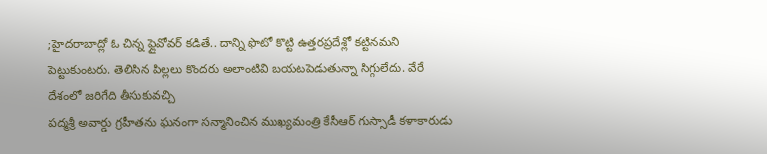;హైదరాబాద్లో ఓ చిన్న ఫ్లైవోవర్ కడితే.. దాన్ని ఫొటో కొట్టి ఉత్తరప్రదేశ్లో కట్టినమని పెట్టుకుంటరు. తెలిసిన పిల్లలు కొందరు అలాంటివి బయటపెడుతున్నా సిగ్గులేదు. వేరే దేశంలో జరిగేది తీసుకువచ్చి
పద్మశ్రీ అవార్డు గ్రహీతను ఘనంగా సన్మానించిన ముఖ్యమంత్రి కేసీఆర్ గుస్సాడీ కళాకారుడు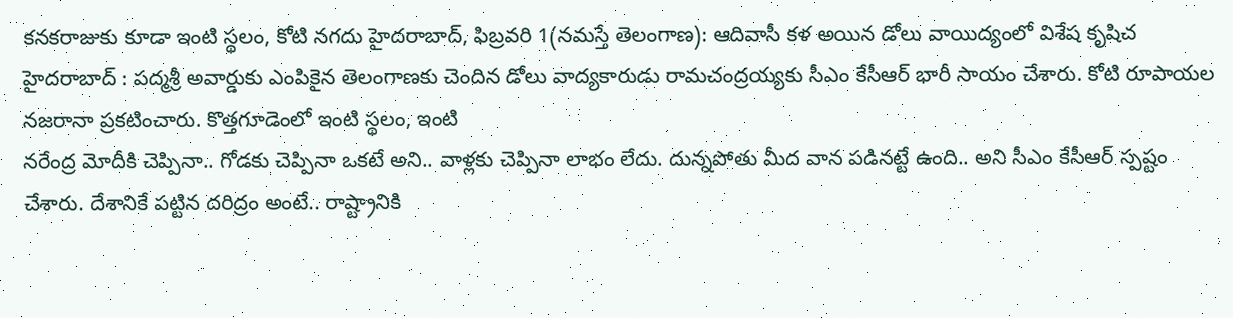కనకరాజుకు కూడా ఇంటి స్థలం, కోటి నగదు హైదరాబాద్, ఫిబ్రవరి 1(నమస్తే తెలంగాణ): ఆదివాసీ కళ అయిన డోలు వాయిద్యంలో విశేష కృషిచ
హైదరాబాద్ : పద్మశ్రీ అవార్డుకు ఎంపికైన తెలంగాణకు చెందిన డోలు వాద్యకారుడు రామచంద్రయ్యకు సీఎం కేసీఆర్ భారీ సాయం చేశారు. కోటి రూపాయల నజరానా ప్రకటించారు. కొత్తగూడెంలో ఇంటి స్థలం, ఇంటి
నరేంద్ర మోదీకి చెప్పినా.. గోడకు చెప్పినా ఒకటే అని.. వాళ్లకు చెప్పినా లాభం లేదు. దున్నపోతు మీద వాన పడినట్టే ఉంది.. అని సీఎం కేసీఆర్ స్పష్టం చేశారు. దేశానికే పట్టిన దరిద్రం అంటే.. రాష్ట్రానికి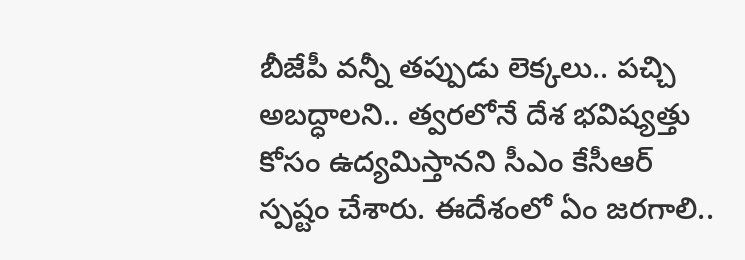బీజేపీ వన్నీ తప్పుడు లెక్కలు.. పచ్చి అబద్ధాలని.. త్వరలోనే దేశ భవిష్యత్తు కోసం ఉద్యమిస్తానని సీఎం కేసీఆర్ స్పష్టం చేశారు. ఈదేశంలో ఏం జరగాలి..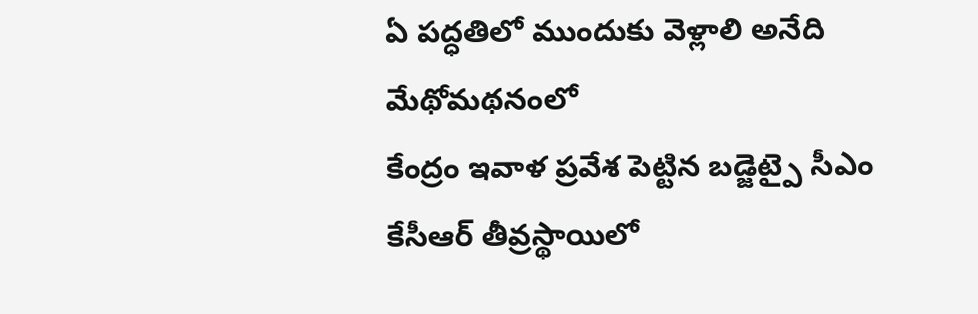ఏ పద్ధతిలో ముందుకు వెళ్లాలి అనేది మేథోమథనంలో
కేంద్రం ఇవాళ ప్రవేశ పెట్టిన బడ్జెట్పై సీఎం కేసీఆర్ తీవ్రస్థాయిలో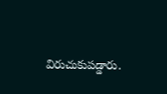విరుచుకుపడ్డారు.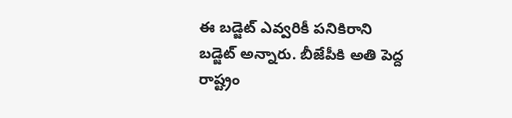ఈ బడ్జెట్ ఎవ్వరికీ పనికిరాని బడ్జెట్ అన్నారు. బీజేపీకి అతి పెద్ద రాష్ట్రం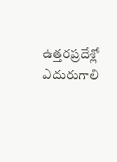ఉత్తరప్రదేశ్లో ఎదురుగాలి